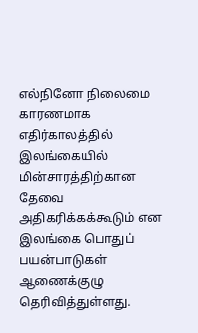எல்நினோ நிலைமை காரணமாக எதிர்காலத்தில் இலங்கையில் மின்சாரத்திற்கான தேவை அதிகரிக்கக்கூடும் என இலங்கை பொதுப் பயன்பாடுகள் ஆணைக்குழு தெரிவித்துள்ளது.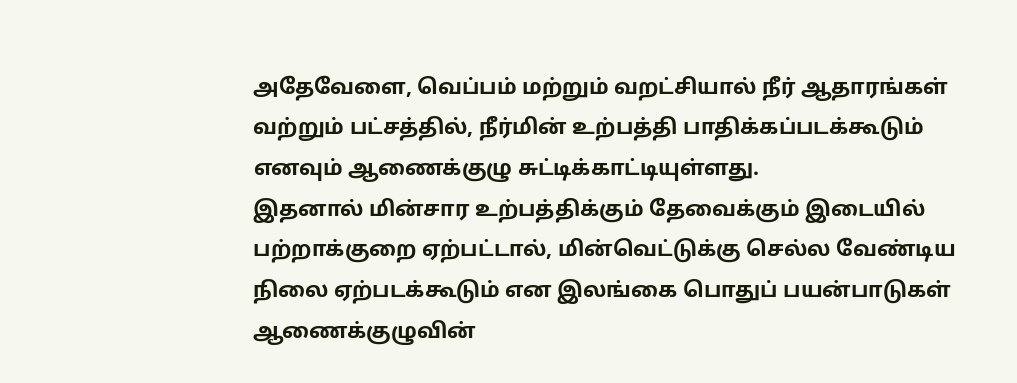அதேவேளை, வெப்பம் மற்றும் வறட்சியால் நீர் ஆதாரங்கள் வற்றும் பட்சத்தில், நீர்மின் உற்பத்தி பாதிக்கப்படக்கூடும் எனவும் ஆணைக்குழு சுட்டிக்காட்டியுள்ளது.
இதனால் மின்சார உற்பத்திக்கும் தேவைக்கும் இடையில் பற்றாக்குறை ஏற்பட்டால், மின்வெட்டுக்கு செல்ல வேண்டிய நிலை ஏற்படக்கூடும் என இலங்கை பொதுப் பயன்பாடுகள் ஆணைக்குழுவின்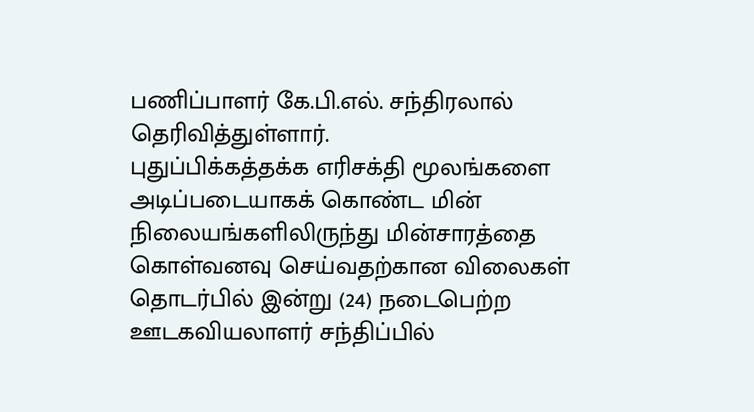பணிப்பாளர் கே.பி.எல். சந்திரலால் தெரிவித்துள்ளார்.
புதுப்பிக்கத்தக்க எரிசக்தி மூலங்களை அடிப்படையாகக் கொண்ட மின் நிலையங்களிலிருந்து மின்சாரத்தை கொள்வனவு செய்வதற்கான விலைகள் தொடர்பில் இன்று (24) நடைபெற்ற ஊடகவியலாளர் சந்திப்பில்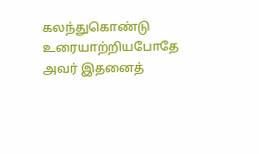கலந்துகொண்டு உரையாற்றியபோதே அவர் இதனைத்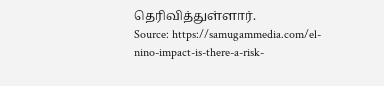தெரிவித்துள்ளார்.
Source: https://samugammedia.com/el-nino-impact-is-there-a-risk-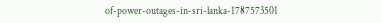of-power-outages-in-sri-lanka-1787573501